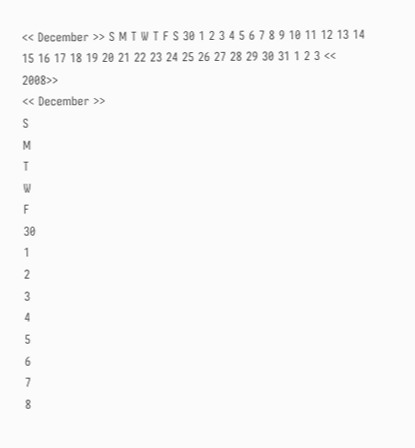<< December >> S M T W T F S 30 1 2 3 4 5 6 7 8 9 10 11 12 13 14 15 16 17 18 19 20 21 22 23 24 25 26 27 28 29 30 31 1 2 3 << 2008>>
<< December >>
S
M
T
W
F
30
1
2
3
4
5
6
7
8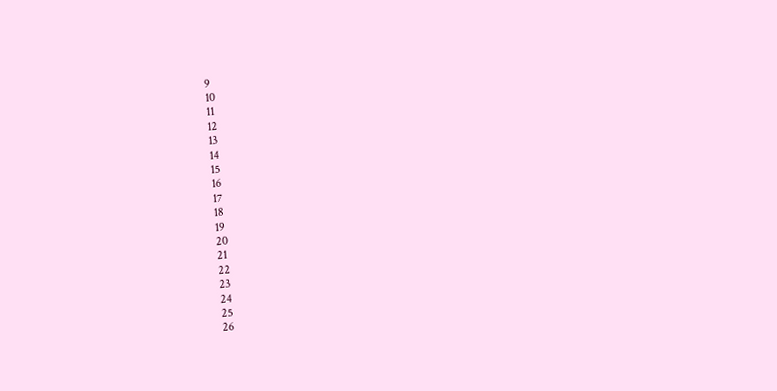9
10
11
12
13
14
15
16
17
18
19
20
21
22
23
24
25
26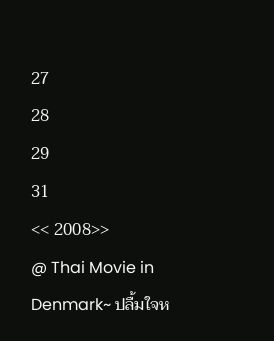27
28
29
31
<< 2008>>
@ Thai Movie in Denmark~ ปลื้มใจห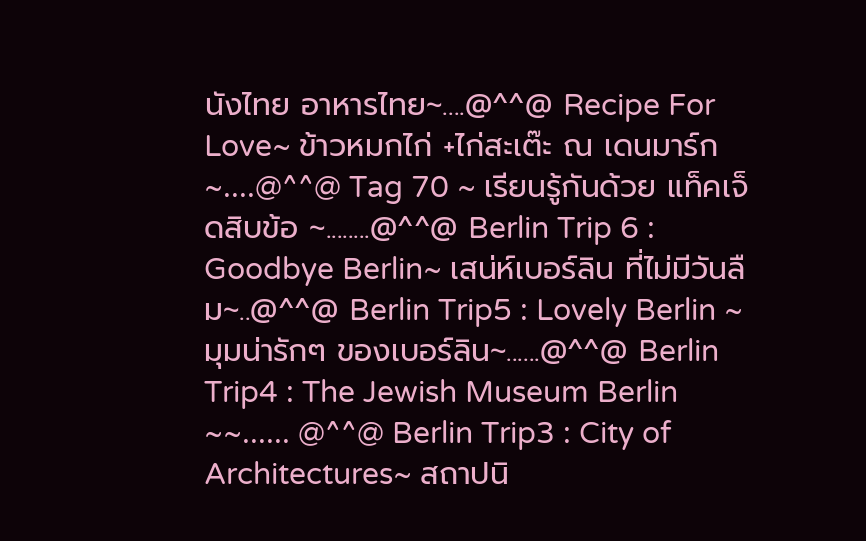นังไทย อาหารไทย~....@^^@ Recipe For Love~ ข้าวหมกไก่ +ไก่สะเต๊ะ ณ เดนมาร์ก~....@^^@ Tag 70 ~ เรียนรู้กันด้วย แท็คเจ็ดสิบข้อ ~........@^^@ Berlin Trip 6 : Goodbye Berlin~ เสน่ห์เบอร์ลิน ที่ไม่มีวันลืม~..@^^@ Berlin Trip5 : Lovely Berlin ~มุมน่ารักๆ ของเบอร์ลิน~......@^^@ Berlin Trip4 : The Jewish Museum Berlin ~~...... @^^@ Berlin Trip3 : City of Architectures~ สถาปนิ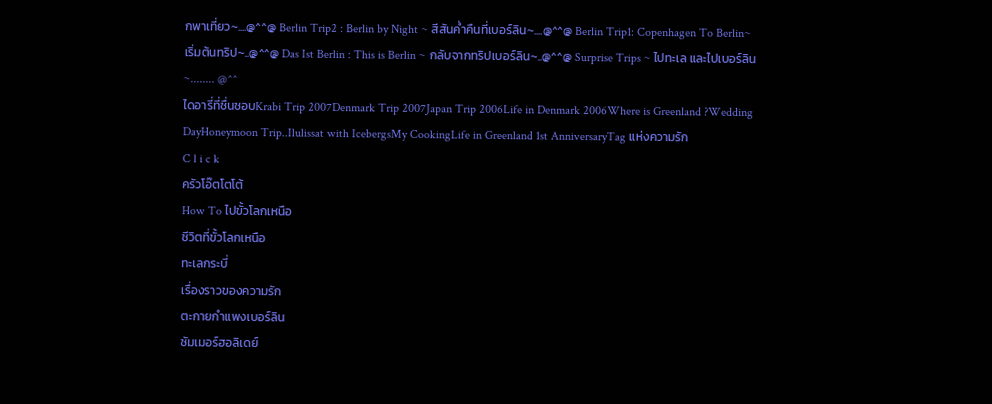กพาเที่ยว~....@^^@ Berlin Trip2 : Berlin by Night ~ สีสันค่ำคืนที่เบอร์ลิน~....@^^@ Berlin Trip1: Copenhagen To Berlin~ เริ่มต้นทริป~..@^^@ Das Ist Berlin : This is Berlin ~ กลับจากทริปเบอร์ลิน~..@^^@ Surprise Trips ~ ไปทะเล และไปเบอร์ลิน ~........ @^^
ไดอารี่ที่ชื่นชอบKrabi Trip 2007Denmark Trip 2007Japan Trip 2006Life in Denmark 2006Where is Greenland ?Wedding DayHoneymoon Trip..Ilulissat with IcebergsMy CookingLife in Greenland 1st AnniversaryTag แห่งความรัก
C l i c k
ครัวโอ๊ตโตโต้
How To ไปขั้วโลกเหนือ
ชีวิตที่ขั้วโลกเหนือ
ทะเลกระบี่
เรื่องราวของความรัก
ตะกายกำแพงเบอร์ลิน
ซัมเมอร์ฮอลิเดย์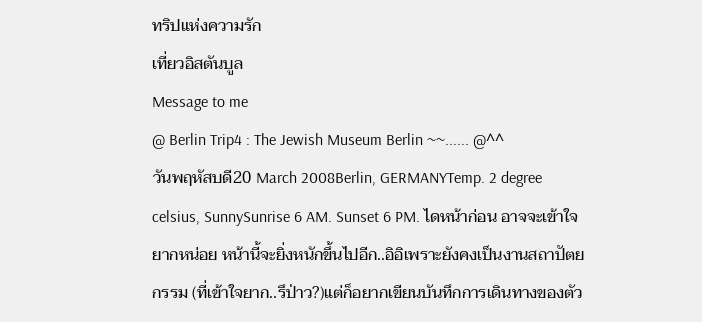ทริปแห่งความรัก
เที่ยวอิสตันบูล
Message to me
@ Berlin Trip4 : The Jewish Museum Berlin ~~...... @^^
วันพฤหัสบดี20 March 2008Berlin, GERMANYTemp. 2 degree celsius, SunnySunrise 6 AM. Sunset 6 PM. ไดหน้าก่อน อาจจะเข้าใจยากหน่อย หน้านี้จะยิ่งหนักขึ้นไปอีก..อิอิเพราะยังคงเป็นงานสถาปัตยกรรม (ที่เข้าใจยาก..รึป่าว?)แต่ก็อยากเขียนบันทึกการเดินทางของตัว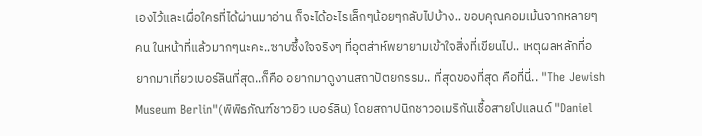เองไว้และเผื่อใครที่ได้ผ่านมาอ่าน ก็จะได้อะไรเล็กๆน้อยๆกลับไปบ้าง.. ขอบคุณคอมเม้นจากหลายๆคน ในหน้าที่แล้วมากๆนะคะ..ซาบซึ้งใจจริงๆ ที่อุตส่าห์พยายามเข้าใจสิ่งที่เขียนไป.. เหตุผลหลักที่อยากมาเที่ยวเบอร์ลินที่สุด..ก็คือ อยากมาดูงานสถาปัตยกรรม.. ที่สุดของที่สุด คือที่นี่.. "The Jewish Museum Berlin"(พิพิธภัณฑ์ชาวยิว เบอร์ลิน) โดยสถาปนิกชาวอเมริกันเชื้อสายโปแลนด์ "Daniel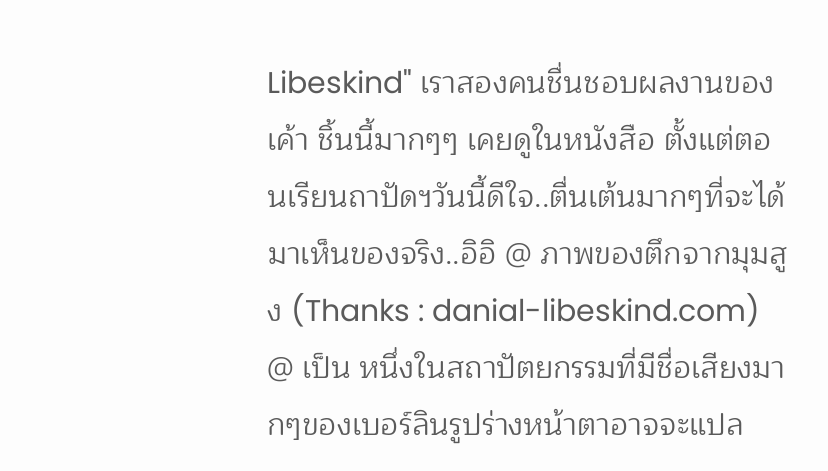Libeskind" เราสองคนชื่นชอบผลงานของเค้า ชิ้นนี้มากๆๆ เคยดูในหนังสือ ตั้งแต่ตอนเรียนถาปัดฯวันนี้ดีใจ..ตื่นเต้นมากๆที่จะได้มาเห็นของจริง..อิอิ @ ภาพของตึกจากมุมสูง (Thanks : danial-libeskind.com) @ เป็น หนึ่งในสถาปัตยกรรมที่มีชื่อเสียงมากๆของเบอร์ลินรูปร่างหน้าตาอาจจะแปล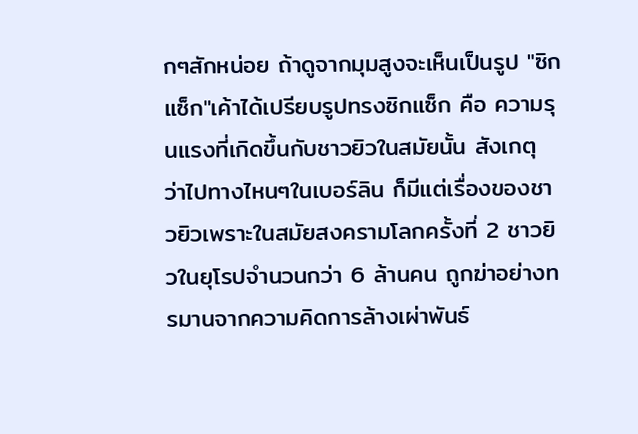กๆสักหน่อย ถ้าดูจากมุมสูงจะเห็นเป็นรูป "ซิกแซ็ก"เค้าได้เปรียบรูปทรงซิกแซ็ก คือ ความรุนแรงที่เกิดขึ้นกับชาวยิวในสมัยนั้น สังเกตุ ว่าไปทางไหนๆในเบอร์ลิน ก็มีแต่เรื่องของชาวยิวเพราะในสมัยสงครามโลกครั้งที่ 2 ชาวยิวในยุโรปจำนวนกว่า 6 ล้านคน ถูกฆ่าอย่างทรมานจากความคิดการล้างเผ่าพันธ์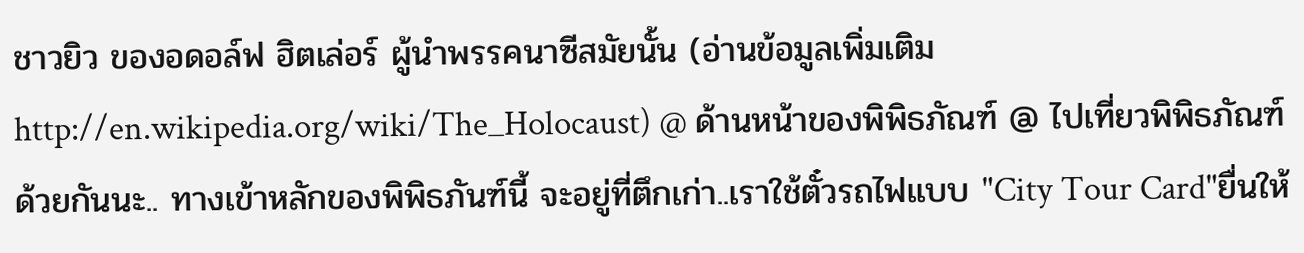ชาวยิว ของอดอล์ฟ ฮิตเล่อร์ ผู้นำพรรคนาซีสมัยนั้น (อ่านข้อมูลเพิ่มเติม http://en.wikipedia.org/wiki/The_Holocaust) @ ด้านหน้าของพิพิธภัณฑ์ @ ไปเที่ยวพิพิธภัณฑ์ด้วยกันนะ.. ทางเข้าหลักของพิพิธภันฑ์นี้ จะอยู่ที่ตึกเก่า..เราใช้ตั๋วรถไฟแบบ "City Tour Card"ยื่นให้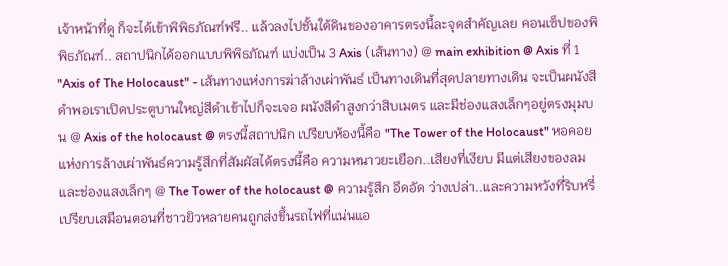เจ้าหน้าที่ดู ก็จะได้เข้าพิพิธภัณฑ์ฟรี.. แล้วลงไปชั้นใต้ดินของอาคารตรงนี้ละจุดสำคัญเลย คอนเซ็ปของพิพิธภัณฑ์.. สถาปนิกได้ออกแบบพิพิธภัณฑ์ แบ่งเป็น 3 Axis (เส้นทาง) @ main exhibition @ Axis ที่ 1 "Axis of The Holocaust" - เส้นทางแห่งการฆ่าล้างเผ่าพันธ์ เป็นทางเดินที่สุดปลายทางเดิน จะเป็นผนังสีดำพอเราเปิดประตูบานใหญ่สีดำเข้าไปก็จะเจอ ผนังสีดำสูงกว่าสิบเมตร และมีช่องแสงเล็กๆอยู่ตรงมุมบน @ Axis of the holocaust @ ตรงนี้สถาปนิก เปรียบห้องนี้คือ "The Tower of the Holocaust" หอคอยแห่งการล้างเผ่าพันธ์ความรู้สึกที่สัมผัสได้ตรงนี้คือ ความหนาวยะเยือก..เสียงที่เงียบ มีแต่เสียงของลม และช่องแสงเล็กๆ @ The Tower of the holocaust @ ความรู้สึก อึดอัด ว่างเปล่า..และความหวังที่ริบหรี่ เปรียบเสมือนตอนที่ชาวยิวหลายคนถูกส่งขึ้นรถไฟที่แน่นแอ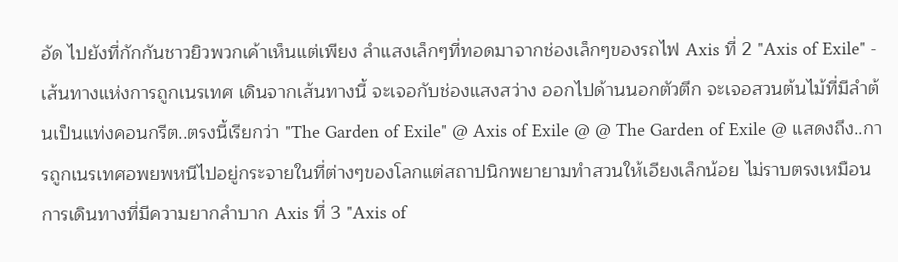อัด ไปยังที่กักกันชาวยิวพวกเค้าเห็นแต่เพียง ลำแสงเล็กๆที่ทอดมาจากช่องเล็กๆของรถไฟ Axis ที่ 2 "Axis of Exile" - เส้นทางแห่งการถูกเนรเทศ เดินจากเส้นทางนี้ จะเจอกับช่องแสงสว่าง ออกไปด้านนอกตัวตึก จะเจอสวนต้นไม้ที่มีลำต้นเป็นแท่งคอนกรีต..ตรงนี้เรียกว่า "The Garden of Exile" @ Axis of Exile @ @ The Garden of Exile @ แสดงถึง..การถูกเนรเทศอพยพหนีไปอยู่กระจายในที่ต่างๆของโลกแต่สถาปนิกพยายามทำสวนให้เอียงเล็กน้อย ไม่ราบตรงเหมือนการเดินทางที่มีความยากลำบาก Axis ที่ 3 "Axis of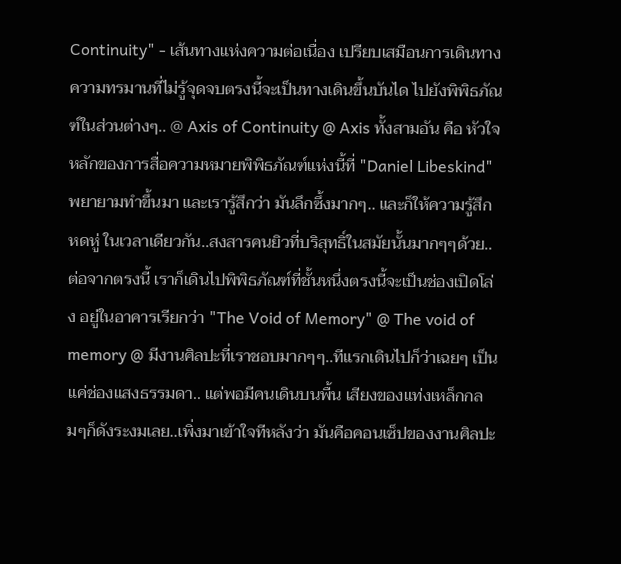Continuity" - เส้นทางแห่งความต่อเนื่อง เปรียบเสมือนการเดินทาง ความทรมานที่ไม่รู้จุดจบตรงนี้จะเป็นทางเดินขึ้นบันได ไปยังพิพิธภัณฑ์ในส่วนต่างๆ.. @ Axis of Continuity @ Axis ทั้งสามอัน คือ หัวใจหลักของการสื่อความหมายพิพิธภัณฑ์แห่งนี้ที่ "Daniel Libeskind" พยายามทำขึ้นมา และเรารู้สึกว่า มันลึกซึ้งมากๆ.. และก็ให้ความรู้สึก หดหู่ ในเวลาเดียวกัน..สงสารคนยิวที่บริสุทธิ์ในสมัยนั้นมากๆๆด้วย.. ต่อจากตรงนี้ เราก็เดินไปพิพิธภัณฑ์ที่ชั้นหนึ่งตรงนี้จะเป็นช่องเปิดโล่ง อยู่ในอาคารเรียกว่า "The Void of Memory" @ The void of memory @ มีงานศิลปะที่เราชอบมากๆๆ..ทีแรกเดินไปก็ว่าเฉยๆ เป็นแค่ช่องแสงธรรมดา.. แต่พอมีคนเดินบนพื้น เสียงของแท่งเหล็กกลมๆก็ดังระงมเลย..เพิ่งมาเข้าใจทีหลังว่า มันคือคอนเซ็ปของงานศิลปะ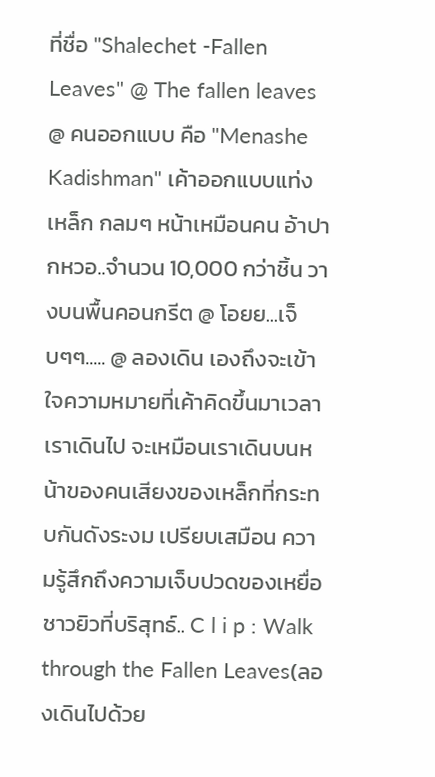ที่ชื่อ "Shalechet -Fallen Leaves" @ The fallen leaves @ คนออกแบบ คือ "Menashe Kadishman" เค้าออกแบบแท่งเหล็ก กลมๆ หน้าเหมือนคน อ้าปากหวอ..จำนวน 10,000 กว่าชิ้น วางบนพื้นคอนกรีต @ โอยย...เจ็บๆๆ..... @ ลองเดิน เองถึงจะเข้าใจความหมายที่เค้าคิดขึ้นมาเวลาเราเดินไป จะเหมือนเราเดินบนหน้าของคนเสียงของเหล็กที่กระทบกันดังระงม เปรียบเสมือน ความรู้สึกถึงความเจ็บปวดของเหยื่อชาวยิวที่บริสุทธ์.. C l i p : Walk through the Fallen Leaves(ลองเดินไปด้วย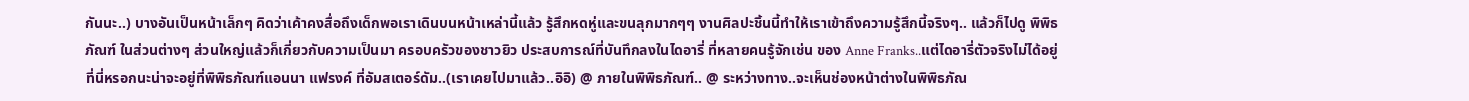กันนะ..) บางอันเป็นหน้าเล็กๆ คิดว่าเค้าคงสื่อถึงเด็กพอเราเดินบนหน้าเหล่านี้แล้ว รู้สึกหดหู่และขนลุกมากๆๆ งานศิลปะชิ้นนี้ทำให้เราเข้าถึงความรู้สึกนี้จริงๆ.. แล้วก็ไปดู พิพิธภัณฑ์ ในส่วนต่างๆ ส่วนใหญ่แล้วก็เกี่ยวกับความเป็นมา ครอบครัวของชาวยิว ประสบการณ์ที่บันทึกลงในไดอารี่ ที่หลายคนรู้จักเช่น ของ Anne Franks..แต่ไดอารี่ตัวจริงไม่ได้อยู่ที่นี่หรอกนะน่าจะอยู่ที่พิพิธภัณฑ์แอนนา แฟรงค์ ที่อัมสเตอร์ดัม..(เราเคยไปมาแล้ว..อิอิ) @ ภายในพิพิธภัณฑ์.. @ ระหว่างทาง..จะเห็นช่องหน้าต่างในพิพิธภัณ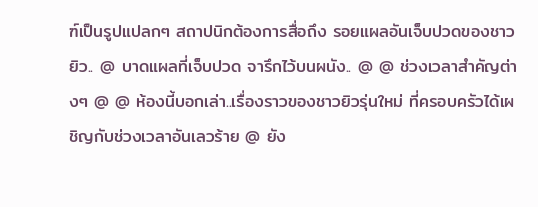ฑ์เป็นรูปแปลกๆ สถาปนิกต้องการสื่อถึง รอยแผลอันเจ็บปวดของชาวยิว.. @ บาดแผลที่เจ็บปวด จารึกไว้บนผนัง.. @ @ ช่วงเวลาสำคัญต่างๆ @ @ ห้องนี้บอกเล่า..เรื่องราวของชาวยิวรุ่นใหม่ ที่ครอบครัวได้เผชิญกับช่วงเวลาอันเลวร้าย @ ยัง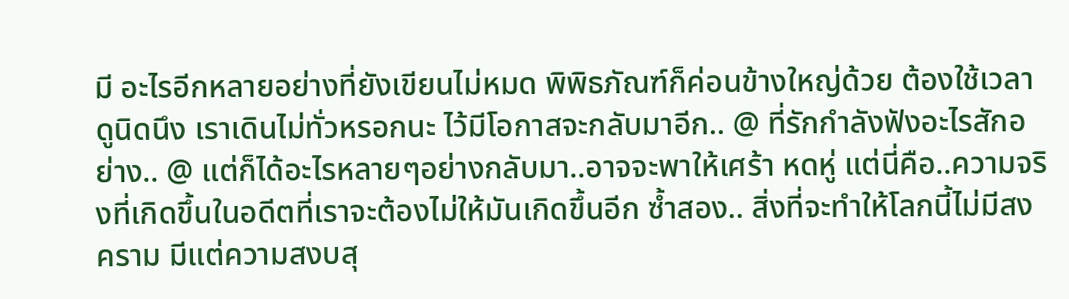มี อะไรอีกหลายอย่างที่ยังเขียนไม่หมด พิพิธภัณฑ์ก็ค่อนข้างใหญ่ด้วย ต้องใช้เวลาดูนิดนึง เราเดินไม่ทั่วหรอกนะ ไว้มีโอกาสจะกลับมาอีก.. @ ที่รักกำลังฟังอะไรสักอย่าง.. @ แต่ก็ได้อะไรหลายๆอย่างกลับมา..อาจจะพาให้เศร้า หดหู่ แต่นี่คือ..ความจริงที่เกิดขึ้นในอดีตที่เราจะต้องไม่ให้มันเกิดขึ้นอีก ซ้ำสอง.. สิ่งที่จะทำให้โลกนี้ไม่มีสงคราม มีแต่ความสงบสุ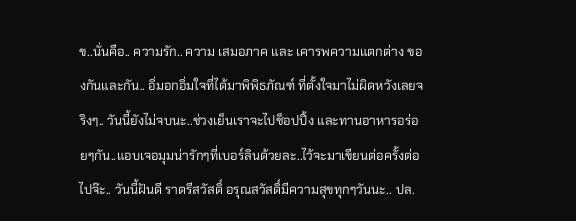ข..นั่นคือ.. ความรัก.. ความ เสมอภาค และ เคารพความแตกต่าง ของกันและกัน.. อิ่มอกอิ่มใจที่ได้มาพิพิธภัณฑ์ ที่ตั้งใจมาไม่ผิดหวังเลยจริงๆ.. วันนี้ยังไม่จบนะ..ช่วงเย็นเราจะไปช็อปปิ้ง และทานอาหารอร่อยๆกัน..แอบเจอมุมน่ารักๆที่เบอร์ลินด้วยละ..ไว้จะมาเขียนต่อครั้งต่อไปจ๊ะ.. วันนี้ฝันดี ราตรีสวัสดิ์ อรุณสวัสดิ์มีความสุขทุกๆวันนะ.. ปล.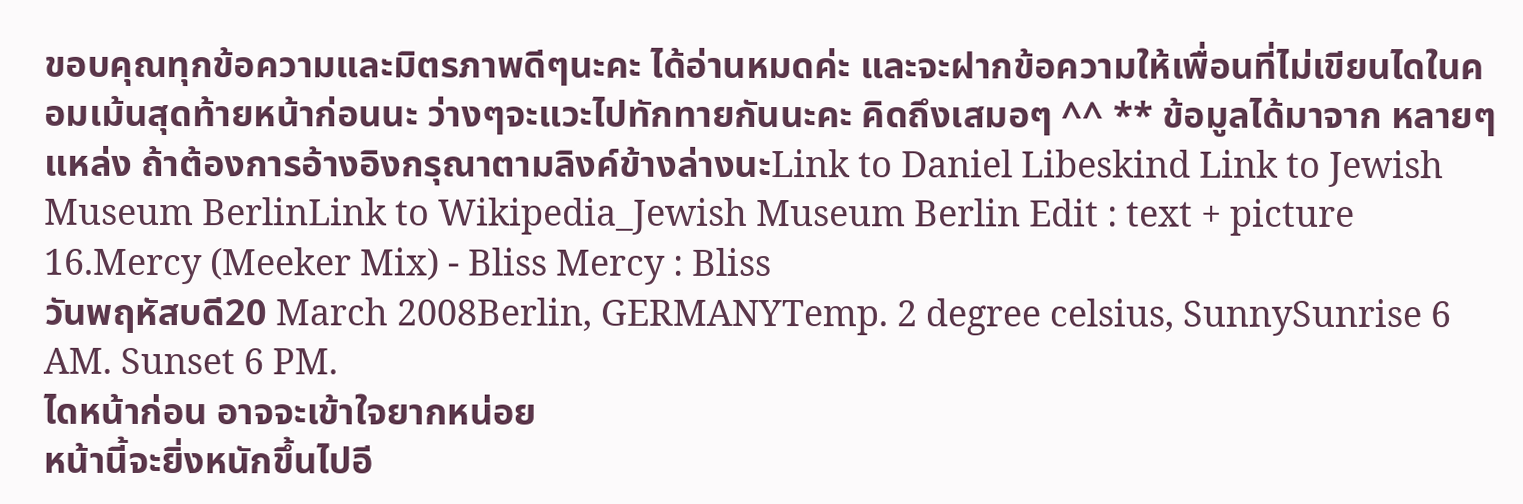ขอบคุณทุกข้อความและมิตรภาพดีๆนะคะ ได้อ่านหมดค่ะ และจะฝากข้อความให้เพื่อนที่ไม่เขียนไดในคอมเม้นสุดท้ายหน้าก่อนนะ ว่างๆจะแวะไปทักทายกันนะคะ คิดถึงเสมอๆ ^^ ** ข้อมูลได้มาจาก หลายๆแหล่ง ถ้าต้องการอ้างอิงกรุณาตามลิงค์ข้างล่างนะLink to Daniel Libeskind Link to Jewish Museum BerlinLink to Wikipedia_Jewish Museum Berlin Edit : text + picture 16.Mercy (Meeker Mix) - Bliss Mercy : Bliss
วันพฤหัสบดี20 March 2008Berlin, GERMANYTemp. 2 degree celsius, SunnySunrise 6 AM. Sunset 6 PM.
ไดหน้าก่อน อาจจะเข้าใจยากหน่อย
หน้านี้จะยิ่งหนักขึ้นไปอี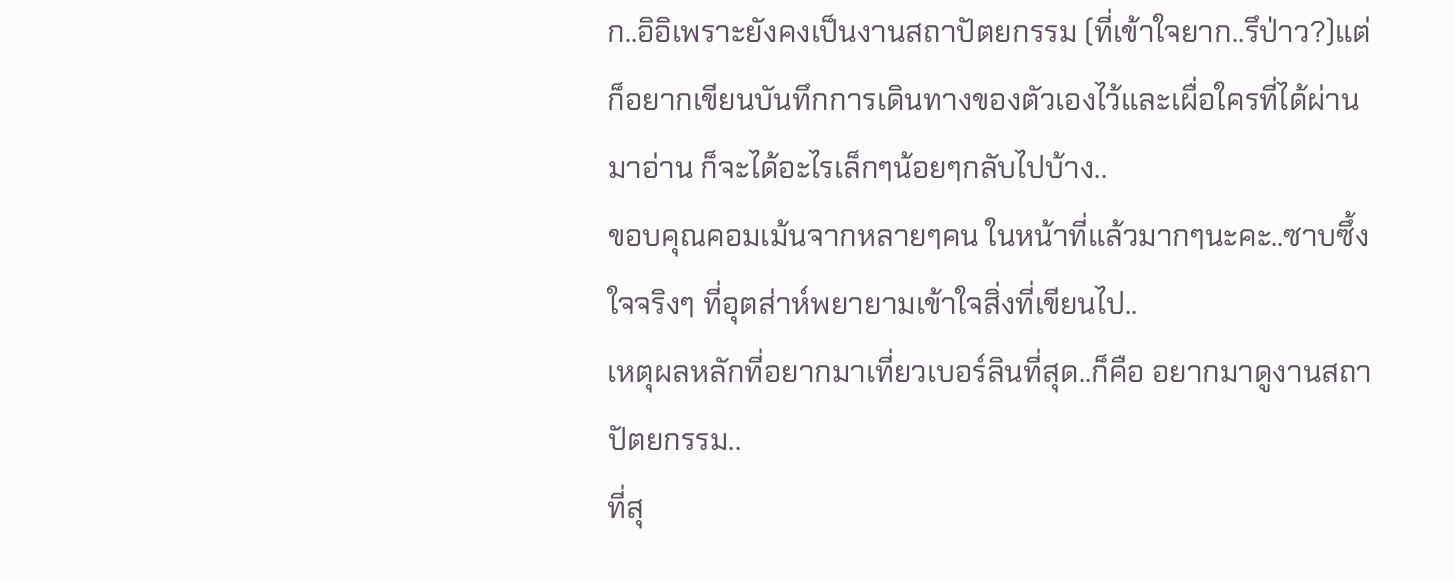ก..อิอิเพราะยังคงเป็นงานสถาปัตยกรรม (ที่เข้าใจยาก..รึป่าว?)แต่ก็อยากเขียนบันทึกการเดินทางของตัวเองไว้และเผื่อใครที่ได้ผ่านมาอ่าน ก็จะได้อะไรเล็กๆน้อยๆกลับไปบ้าง..
ขอบคุณคอมเม้นจากหลายๆคน ในหน้าที่แล้วมากๆนะคะ..ซาบซึ้งใจจริงๆ ที่อุตส่าห์พยายามเข้าใจสิ่งที่เขียนไป..
เหตุผลหลักที่อยากมาเที่ยวเบอร์ลินที่สุด..ก็คือ อยากมาดูงานสถาปัตยกรรม..
ที่สุ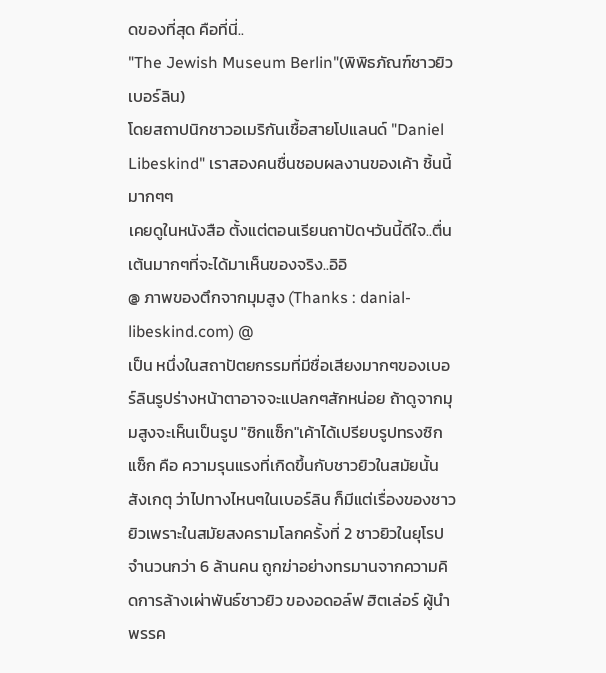ดของที่สุด คือที่นี่..
"The Jewish Museum Berlin"(พิพิธภัณฑ์ชาวยิว เบอร์ลิน)
โดยสถาปนิกชาวอเมริกันเชื้อสายโปแลนด์ "Daniel Libeskind" เราสองคนชื่นชอบผลงานของเค้า ชิ้นนี้มากๆๆ
เคยดูในหนังสือ ตั้งแต่ตอนเรียนถาปัดฯวันนี้ดีใจ..ตื่นเต้นมากๆที่จะได้มาเห็นของจริง..อิอิ
@ ภาพของตึกจากมุมสูง (Thanks : danial-libeskind.com) @
เป็น หนึ่งในสถาปัตยกรรมที่มีชื่อเสียงมากๆของเบอร์ลินรูปร่างหน้าตาอาจจะแปลกๆสักหน่อย ถ้าดูจากมุมสูงจะเห็นเป็นรูป "ซิกแซ็ก"เค้าได้เปรียบรูปทรงซิกแซ็ก คือ ความรุนแรงที่เกิดขึ้นกับชาวยิวในสมัยนั้น
สังเกตุ ว่าไปทางไหนๆในเบอร์ลิน ก็มีแต่เรื่องของชาวยิวเพราะในสมัยสงครามโลกครั้งที่ 2 ชาวยิวในยุโรปจำนวนกว่า 6 ล้านคน ถูกฆ่าอย่างทรมานจากความคิดการล้างเผ่าพันธ์ชาวยิว ของอดอล์ฟ ฮิตเล่อร์ ผู้นำพรรค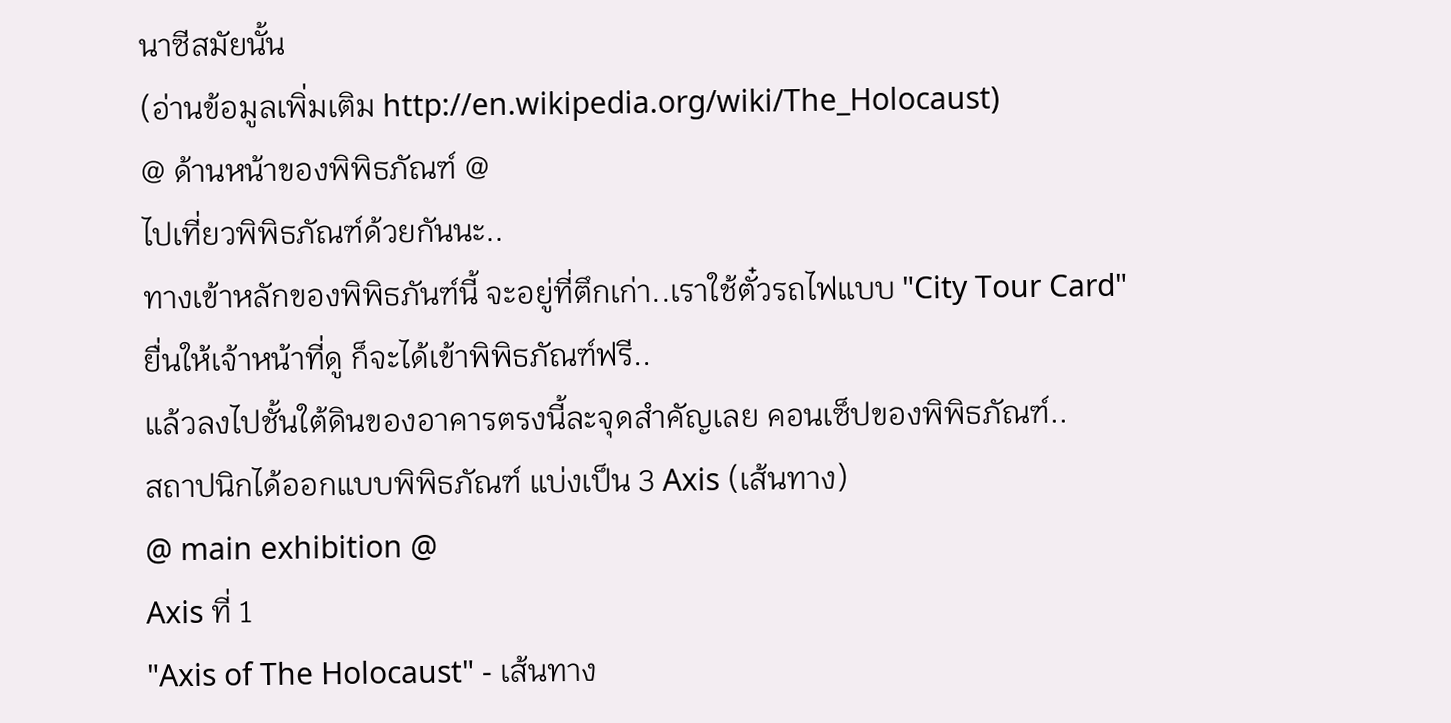นาซีสมัยนั้น
(อ่านข้อมูลเพิ่มเติม http://en.wikipedia.org/wiki/The_Holocaust)
@ ด้านหน้าของพิพิธภัณฑ์ @
ไปเที่ยวพิพิธภัณฑ์ด้วยกันนะ..
ทางเข้าหลักของพิพิธภันฑ์นี้ จะอยู่ที่ตึกเก่า..เราใช้ตั๋วรถไฟแบบ "City Tour Card"ยื่นให้เจ้าหน้าที่ดู ก็จะได้เข้าพิพิธภัณฑ์ฟรี..
แล้วลงไปชั้นใต้ดินของอาคารตรงนี้ละจุดสำคัญเลย คอนเซ็ปของพิพิธภัณฑ์..
สถาปนิกได้ออกแบบพิพิธภัณฑ์ แบ่งเป็น 3 Axis (เส้นทาง)
@ main exhibition @
Axis ที่ 1
"Axis of The Holocaust" - เส้นทาง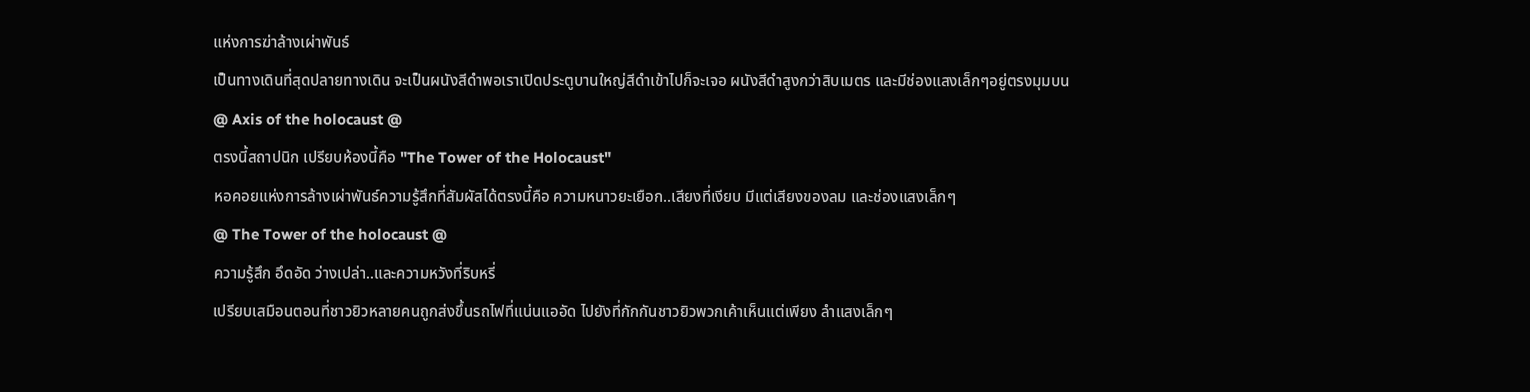แห่งการฆ่าล้างเผ่าพันธ์
เป็นทางเดินที่สุดปลายทางเดิน จะเป็นผนังสีดำพอเราเปิดประตูบานใหญ่สีดำเข้าไปก็จะเจอ ผนังสีดำสูงกว่าสิบเมตร และมีช่องแสงเล็กๆอยู่ตรงมุมบน
@ Axis of the holocaust @
ตรงนี้สถาปนิก เปรียบห้องนี้คือ "The Tower of the Holocaust"
หอคอยแห่งการล้างเผ่าพันธ์ความรู้สึกที่สัมผัสได้ตรงนี้คือ ความหนาวยะเยือก..เสียงที่เงียบ มีแต่เสียงของลม และช่องแสงเล็กๆ
@ The Tower of the holocaust @
ความรู้สึก อึดอัด ว่างเปล่า..และความหวังที่ริบหรี่
เปรียบเสมือนตอนที่ชาวยิวหลายคนถูกส่งขึ้นรถไฟที่แน่นแออัด ไปยังที่กักกันชาวยิวพวกเค้าเห็นแต่เพียง ลำแสงเล็กๆ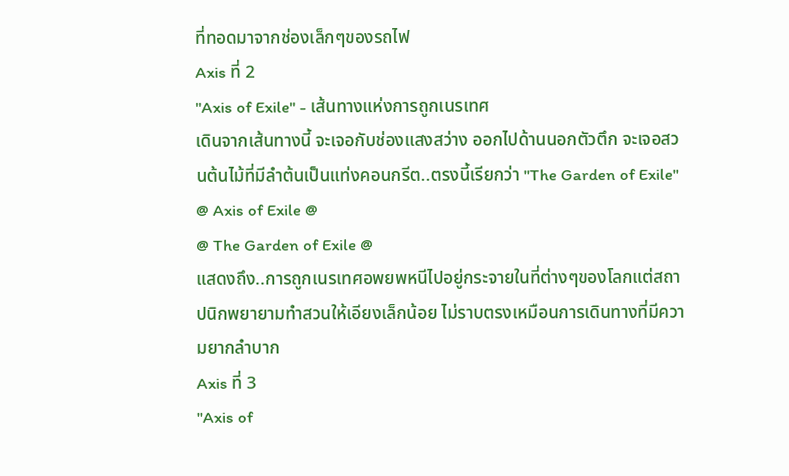ที่ทอดมาจากช่องเล็กๆของรถไฟ
Axis ที่ 2
"Axis of Exile" - เส้นทางแห่งการถูกเนรเทศ
เดินจากเส้นทางนี้ จะเจอกับช่องแสงสว่าง ออกไปด้านนอกตัวตึก จะเจอสวนต้นไม้ที่มีลำต้นเป็นแท่งคอนกรีต..ตรงนี้เรียกว่า "The Garden of Exile"
@ Axis of Exile @
@ The Garden of Exile @
แสดงถึง..การถูกเนรเทศอพยพหนีไปอยู่กระจายในที่ต่างๆของโลกแต่สถาปนิกพยายามทำสวนให้เอียงเล็กน้อย ไม่ราบตรงเหมือนการเดินทางที่มีความยากลำบาก
Axis ที่ 3
"Axis of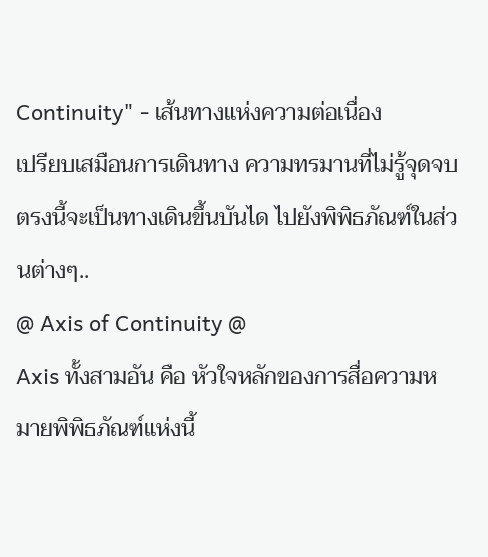Continuity" - เส้นทางแห่งความต่อเนื่อง
เปรียบเสมือนการเดินทาง ความทรมานที่ไม่รู้จุดจบตรงนี้จะเป็นทางเดินขึ้นบันได ไปยังพิพิธภัณฑ์ในส่วนต่างๆ..
@ Axis of Continuity @
Axis ทั้งสามอัน คือ หัวใจหลักของการสื่อความหมายพิพิธภัณฑ์แห่งนี้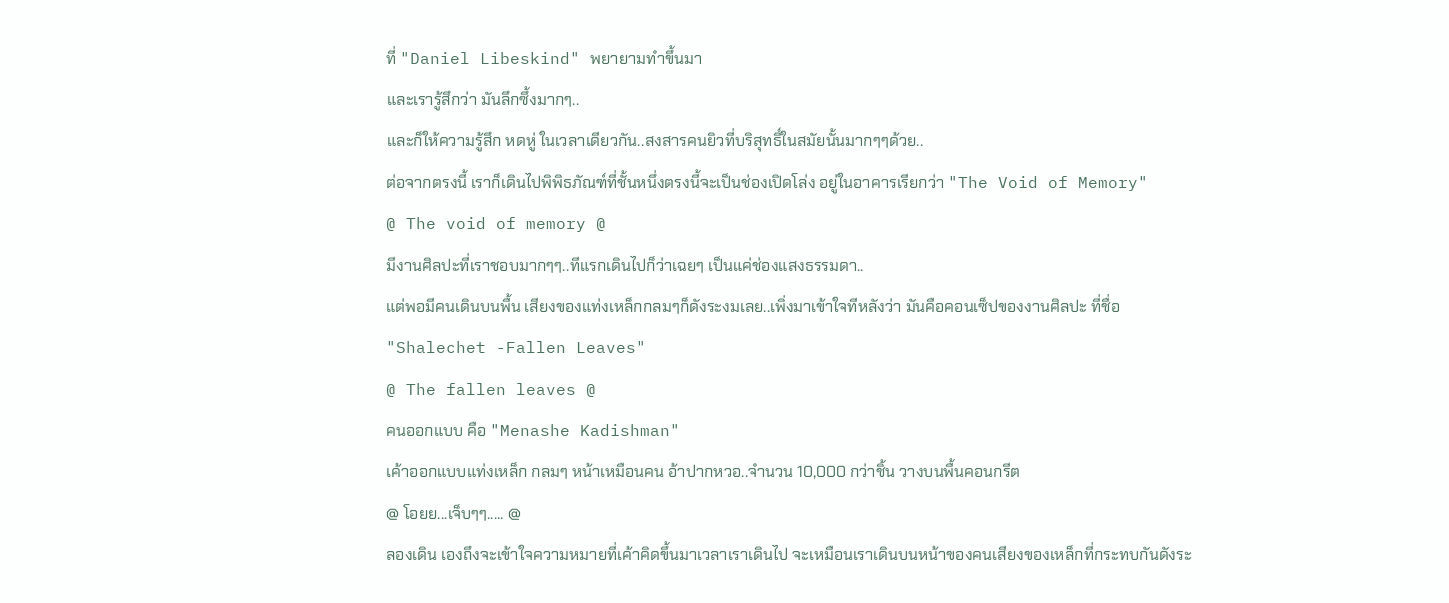ที่ "Daniel Libeskind" พยายามทำขึ้นมา
และเรารู้สึกว่า มันลึกซึ้งมากๆ..
และก็ให้ความรู้สึก หดหู่ ในเวลาเดียวกัน..สงสารคนยิวที่บริสุทธิ์ในสมัยนั้นมากๆๆด้วย..
ต่อจากตรงนี้ เราก็เดินไปพิพิธภัณฑ์ที่ชั้นหนึ่งตรงนี้จะเป็นช่องเปิดโล่ง อยู่ในอาคารเรียกว่า "The Void of Memory"
@ The void of memory @
มีงานศิลปะที่เราชอบมากๆๆ..ทีแรกเดินไปก็ว่าเฉยๆ เป็นแค่ช่องแสงธรรมดา..
แต่พอมีคนเดินบนพื้น เสียงของแท่งเหล็กกลมๆก็ดังระงมเลย..เพิ่งมาเข้าใจทีหลังว่า มันคือคอนเซ็ปของงานศิลปะ ที่ชื่อ
"Shalechet -Fallen Leaves"
@ The fallen leaves @
คนออกแบบ คือ "Menashe Kadishman"
เค้าออกแบบแท่งเหล็ก กลมๆ หน้าเหมือนคน อ้าปากหวอ..จำนวน 10,000 กว่าชิ้น วางบนพื้นคอนกรีต
@ โอยย...เจ็บๆๆ..... @
ลองเดิน เองถึงจะเข้าใจความหมายที่เค้าคิดขึ้นมาเวลาเราเดินไป จะเหมือนเราเดินบนหน้าของคนเสียงของเหล็กที่กระทบกันดังระ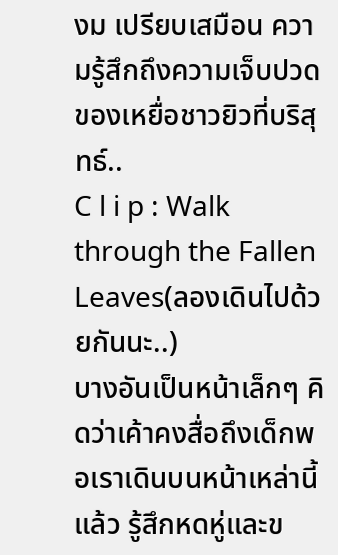งม เปรียบเสมือน ความรู้สึกถึงความเจ็บปวดของเหยื่อชาวยิวที่บริสุทธ์..
C l i p : Walk through the Fallen Leaves(ลองเดินไปด้วยกันนะ..)
บางอันเป็นหน้าเล็กๆ คิดว่าเค้าคงสื่อถึงเด็กพอเราเดินบนหน้าเหล่านี้แล้ว รู้สึกหดหู่และข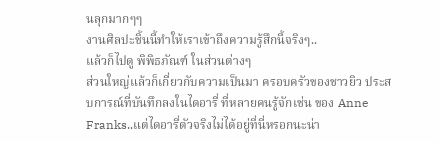นลุกมากๆๆ
งานศิลปะชิ้นนี้ทำให้เราเข้าถึงความรู้สึกนี้จริงๆ..
แล้วก็ไปดู พิพิธภัณฑ์ ในส่วนต่างๆ
ส่วนใหญ่แล้วก็เกี่ยวกับความเป็นมา ครอบครัวของชาวยิว ประสบการณ์ที่บันทึกลงในไดอารี่ ที่หลายคนรู้จักเช่น ของ Anne Franks..แต่ไดอารี่ตัวจริงไม่ได้อยู่ที่นี่หรอกนะน่า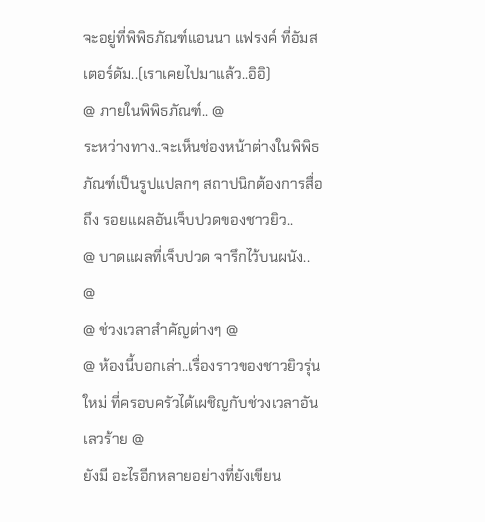จะอยู่ที่พิพิธภัณฑ์แอนนา แฟรงค์ ที่อัมสเตอร์ดัม..(เราเคยไปมาแล้ว..อิอิ)
@ ภายในพิพิธภัณฑ์.. @
ระหว่างทาง..จะเห็นช่องหน้าต่างในพิพิธภัณฑ์เป็นรูปแปลกๆ สถาปนิกต้องการสื่อถึง รอยแผลอันเจ็บปวดของชาวยิว..
@ บาดแผลที่เจ็บปวด จารึกไว้บนผนัง.. @
@ ช่วงเวลาสำคัญต่างๆ @
@ ห้องนี้บอกเล่า..เรื่องราวของชาวยิวรุ่นใหม่ ที่ครอบครัวได้เผชิญกับช่วงเวลาอันเลวร้าย @
ยังมี อะไรอีกหลายอย่างที่ยังเขียน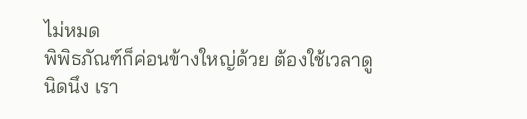ไม่หมด
พิพิธภัณฑ์ก็ค่อนข้างใหญ่ด้วย ต้องใช้เวลาดูนิดนึง เรา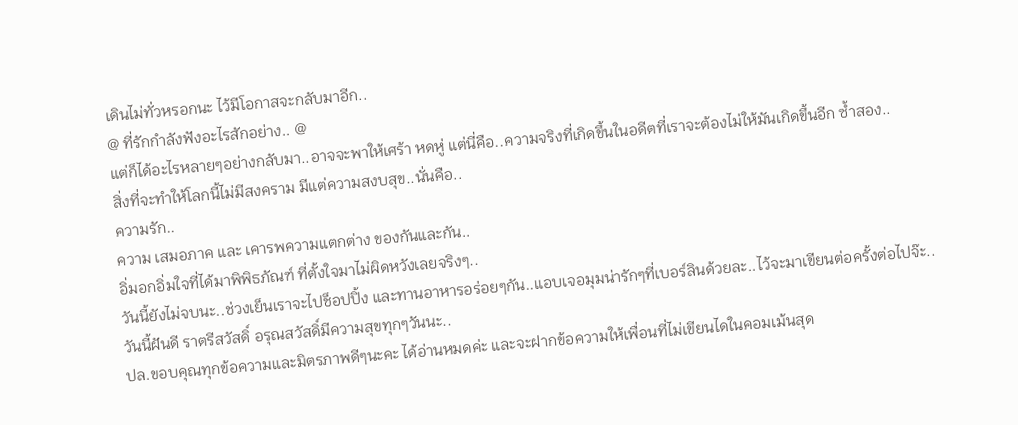เดินไม่ทั่วหรอกนะ ไว้มีโอกาสจะกลับมาอีก..
@ ที่รักกำลังฟังอะไรสักอย่าง.. @
แต่ก็ได้อะไรหลายๆอย่างกลับมา..อาจจะพาให้เศร้า หดหู่ แต่นี่คือ..ความจริงที่เกิดขึ้นในอดีตที่เราจะต้องไม่ให้มันเกิดขึ้นอีก ซ้ำสอง..
สิ่งที่จะทำให้โลกนี้ไม่มีสงคราม มีแต่ความสงบสุข..นั่นคือ..
ความรัก..
ความ เสมอภาค และ เคารพความแตกต่าง ของกันและกัน..
อิ่มอกอิ่มใจที่ได้มาพิพิธภัณฑ์ ที่ตั้งใจมาไม่ผิดหวังเลยจริงๆ..
วันนี้ยังไม่จบนะ..ช่วงเย็นเราจะไปช็อปปิ้ง และทานอาหารอร่อยๆกัน..แอบเจอมุมน่ารักๆที่เบอร์ลินด้วยละ..ไว้จะมาเขียนต่อครั้งต่อไปจ๊ะ..
วันนี้ฝันดี ราตรีสวัสดิ์ อรุณสวัสดิ์มีความสุขทุกๆวันนะ..
ปล.ขอบคุณทุกข้อความและมิตรภาพดีๆนะคะ ได้อ่านหมดค่ะ และจะฝากข้อความให้เพื่อนที่ไม่เขียนไดในคอมเม้นสุด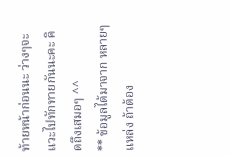ท้ายหน้าก่อนนะ ว่างๆจะแวะไปทักทายกันนะคะ คิดถึงเสมอๆ ^^
** ข้อมูลได้มาจาก หลายๆแหล่ง ถ้าต้อง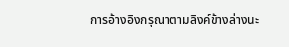การอ้างอิงกรุณาตามลิงค์ข้างล่างนะ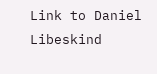Link to Daniel Libeskind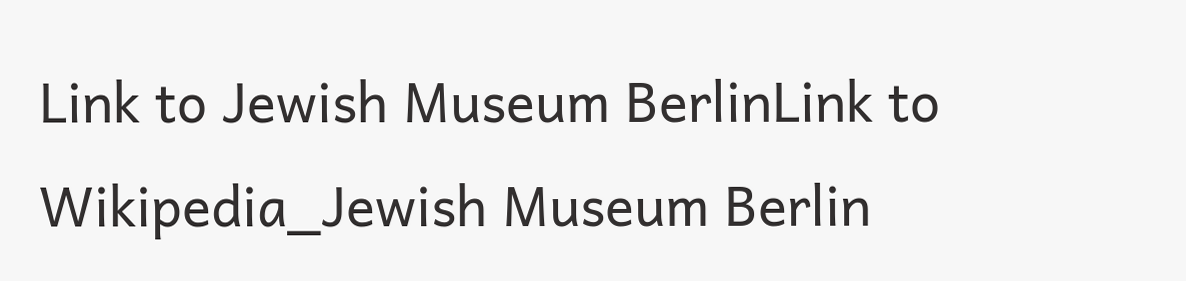Link to Jewish Museum BerlinLink to Wikipedia_Jewish Museum Berlin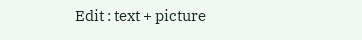Edit : text + picture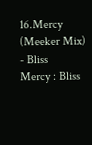16.Mercy (Meeker Mix) - Bliss
Mercy : Bliss